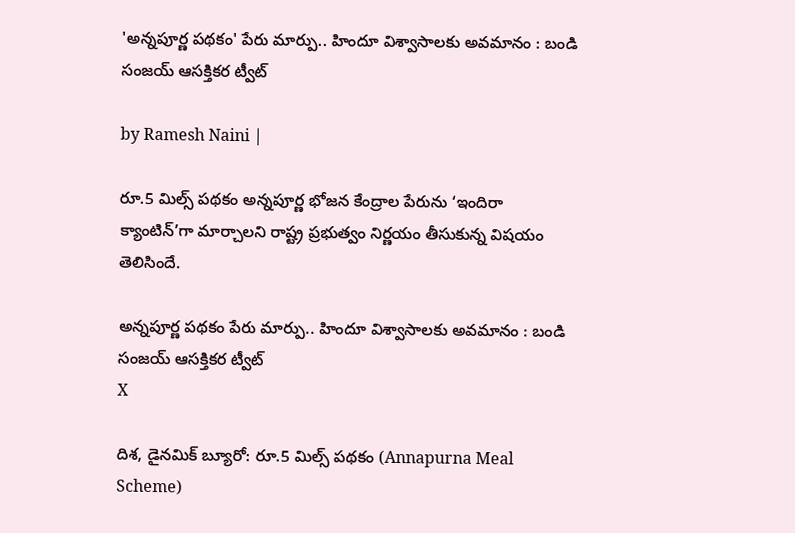'అన్నపూర్ణ పథకం' పేరు మార్పు.. హిందూ విశ్వాసాలకు అవమానం : బండి సంజయ్ ఆసక్తికర ట్వీట్

by Ramesh Naini |

రూ.5 మిల్స్ పథకం అన్నపూర్ణ భోజన కేంద్రాల పేరును ‘ఇందిరా క్యాంటిన్’గా మార్చాలని రాష్ట్ర ప్రభుత్వం నిర్ణయం తీసుకున్న విషయం తెలిసిందే.

అన్నపూర్ణ పథకం పేరు మార్పు.. హిందూ విశ్వాసాలకు అవమానం : బండి సంజయ్ ఆసక్తికర ట్వీట్
X

దిశ, డైనమిక్ బ్యూరో: రూ.5 మిల్స్ పథకం (Annapurna Meal Scheme)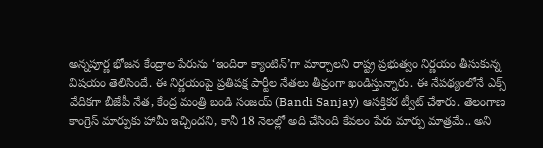అన్నపూర్ణ భోజన కేంద్రాల పేరును ‘ఇందిరా క్యాంటిన్’గా మార్చాలని రాష్ట్ర ప్రభుత్వం నిర్ణయం తీసుకున్న విషయం తెలిసిందే. ఈ నిర్ణయంపై ప్రతిపక్ష పార్టీల నేతలు తీవ్రంగా ఖండిస్తున్నారు. ఈ నేపథ్యంలోనే ఎక్స్ వేదికగా బీజేపీ నేత, కేంద్ర మంత్రి బండి సంజయ్ (Bandi Sanjay) ఆసక్తికర ట్వీట్ చేశారు. తెలంగాణ కాంగ్రెస్ మార్పుకు హామీ ఇచ్చిందని, కానీ 18 నెలల్లో అది చేసింది కేవలం పేరు మార్పు మాత్రమే.. అని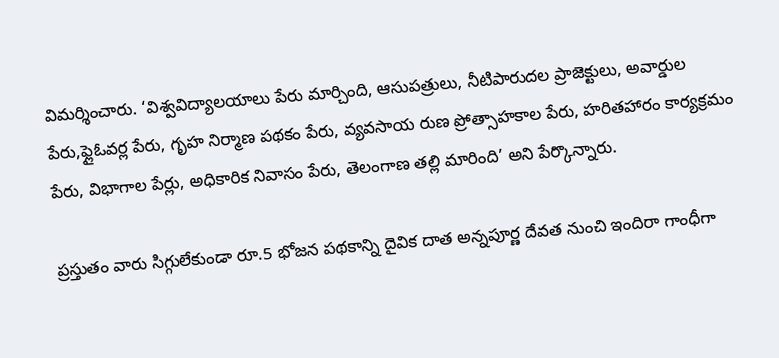విమర్శించారు. ‘విశ్వవిద్యాలయాలు పేరు మార్చింది, ఆసుపత్రులు, నీటిపారుదల ప్రాజెక్టులు, అవార్డుల పేరు,ఫ్లైఓవర్ల పేరు, గృహ నిర్మాణ పథకం పేరు, వ్యవసాయ రుణ ప్రోత్సాహకాల పేరు, హరితహారం కార్యక్రమం పేరు, విభాగాల పేర్లు, అధికారిక నివాసం పేరు, తెలంగాణ తల్లి మారింది’ అని పేర్కొన్నారు.

ప్రస్తుతం వారు సిగ్గులేకుండా రూ.5 భోజన పథకాన్ని దైవిక దాత అన్నపూర్ణ దేవత నుంచి ఇందిరా గాంధీగా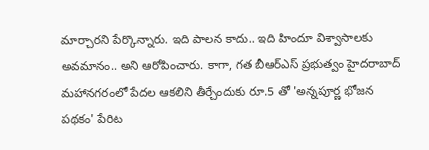మార్చారని పేర్కొన్నారు. ఇది పాలన కాదు.. ఇది హిందూ విశ్వాసాలకు అవమానం.. అని ఆరోపించారు. కాగా, గత బీఆర్ఎస్ ప్రభుత్వం హైదరాబాద్ మహానగరంలో పేదల ఆకలిని తీర్చేందుకు రూ.5 తో 'అన్నపూర్ణ భోజన పథకం' పేరిట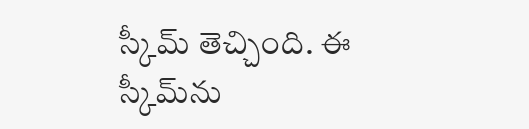స్కీమ్ తెచ్చింది. ఈ స్కీమ్‌ను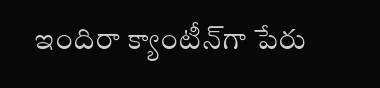ఇందిరా క్యాంటీన్‌గా పేరు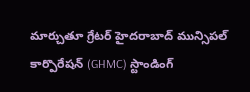మార్చుతూ గ్రేటర్ హైదరాబాద్ మున్సిపల్ కార్పొరేషన్ (GHMC) స్టాండింగ్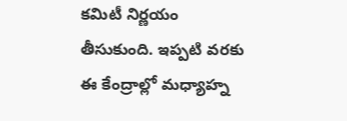కమిటీ నిర్ణయం తీసుకుంది. ఇప్పటి వరకు ఈ కేంద్రాల్లో మధ్యాహ్న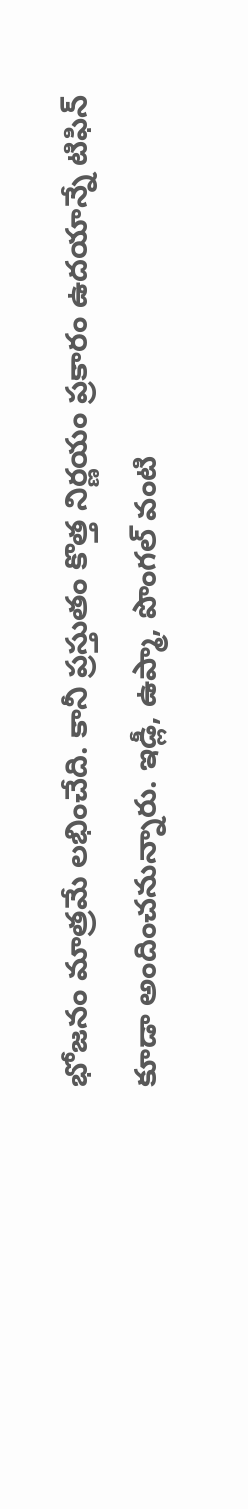భోజనం మాత్రమే లభించేది. కానీ ప్రస్తుతం కొత్త నిర్ణయం ప్రకారం ఉదయాన్నే టిఫిన్ కూడా అందించనున్నారు. ఇడ్లీ, ఉప్మా, పొంగల్ వంటి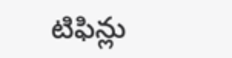టిఫిన్లు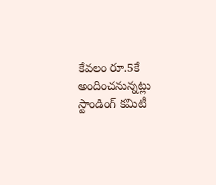కేవలం రూ.5కే అందించనున్నట్లు స్టాండింగ్ కమిటీ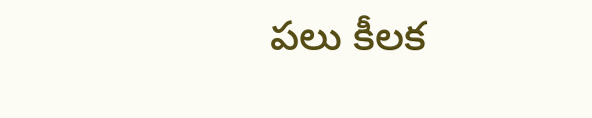పలు కీలక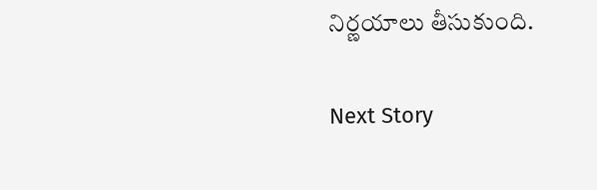నిర్ణయాలు తీసుకుంది.

Next Story